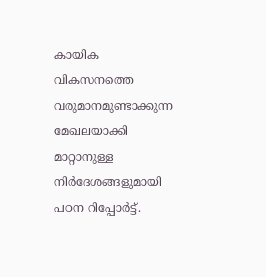കായിക വികസനത്തെ വരുമാനമുണ്ടാക്കുന്ന മേഖലയാക്കി മാറ്റാനുള്ള നിർദേശങ്ങളുമായി പഠന റിപ്പോർട്ട്.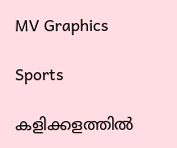MV Graphics

Sports

കളിക്കളത്തിൽ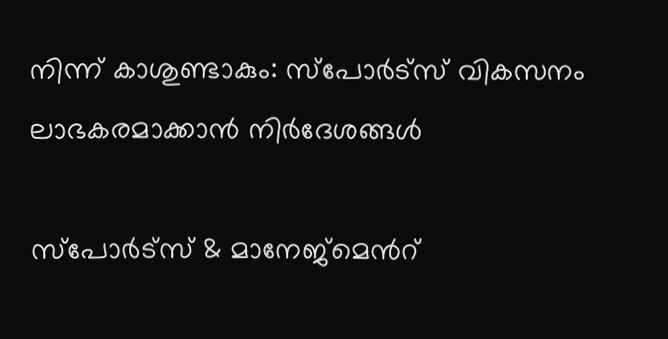നിന്ന് കാശുണ്ടാകും: സ്പോർട്സ് വികസനം ലാഭകരമാക്കാൻ നിർദേശങ്ങൾ

സ്പോർട്സ് & മാനേജ്മെന്‍റ്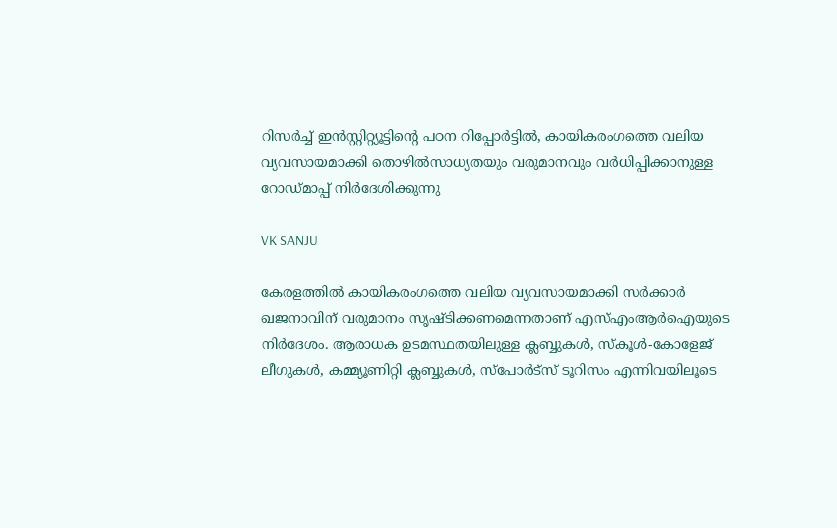റിസർച്ച് ഇൻസ്റ്റിറ്റ്യൂട്ടിന്റെ പഠന റിപ്പോർട്ടിൽ, കായികരംഗത്തെ വലിയ വ്യവസായമാക്കി തൊഴിൽസാധ്യതയും വരുമാനവും വർധിപ്പിക്കാനുള്ള റോഡ്‌മാപ്പ് നിർദേശിക്കുന്നു

VK SANJU

കേരളത്തിൽ കായികരംഗത്തെ വലിയ വ്യവസായമാക്കി സർക്കാർ ഖജനാവിന് വരുമാനം സൃഷ്ടിക്കണമെന്നതാണ് എസ്എംആർഐയുടെ നിർദേശം. ആരാധക ഉടമസ്ഥതയിലുള്ള ക്ലബ്ബുകൾ, സ്കൂൾ-കോളേജ് ലീഗുകൾ, കമ്മ്യൂണിറ്റി ക്ലബ്ബുകൾ, സ്പോർട്സ് ടൂറിസം എന്നിവയിലൂടെ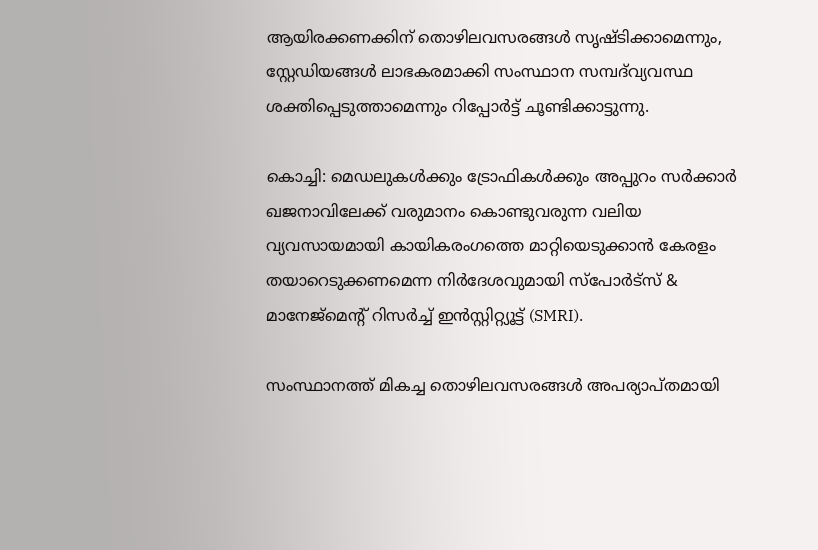ആയിരക്കണക്കിന് തൊഴിലവസരങ്ങൾ സൃഷ്ടിക്കാമെന്നും, സ്റ്റേഡിയങ്ങൾ ലാഭകരമാക്കി സംസ്ഥാന സമ്പദ്‌വ്യവസ്ഥ ശക്തിപ്പെടുത്താമെന്നും റിപ്പോർട്ട് ചൂണ്ടിക്കാട്ടുന്നു.

കൊച്ചി: മെഡലുകൾക്കും ട്രോഫികൾക്കും അപ്പുറം സർക്കാർ ഖജനാവിലേക്ക് വരുമാനം കൊണ്ടുവരുന്ന വലിയ വ്യവസായമായി കായികരംഗത്തെ മാറ്റിയെടുക്കാൻ കേരളം തയാറെടുക്കണമെന്ന നിർദേശവുമായി സ്പോർട്സ് & മാനേജ്മെന്‍റ് റിസർച്ച് ഇൻസ്റ്റിറ്റ്യൂട്ട് (SMRI).

സംസ്ഥാനത്ത് മികച്ച തൊഴിലവസരങ്ങൾ അപര്യാപ്തമായി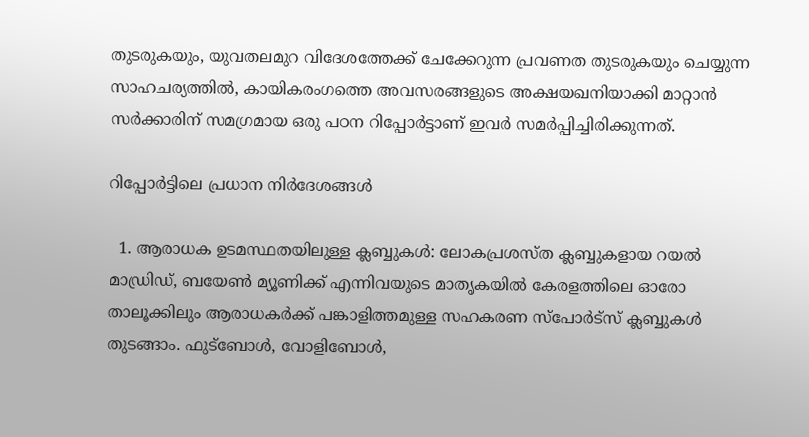തുടരുകയും, യുവതലമുറ വിദേശത്തേക്ക് ചേക്കേറുന്ന പ്രവണത തുടരുകയും ചെയ്യുന്ന സാഹചര്യത്തിൽ, കായികരംഗത്തെ അവസരങ്ങളുടെ അക്ഷയഖനിയാക്കി മാറ്റാൻ സർക്കാരിന് സമഗ്രമായ ഒരു പഠന റിപ്പോർട്ടാണ് ഇവർ സമർപ്പിച്ചിരിക്കുന്നത്.

റിപ്പോർട്ടിലെ പ്രധാന നിർദേശങ്ങൾ

  1. ആരാധക ഉടമസ്ഥതയിലുള്ള ക്ലബ്ബുകൾ: ലോകപ്രശസ്ത ക്ലബ്ബുകളായ റയൽ മാഡ്രിഡ്, ബയേൺ മ്യൂണിക്ക് എന്നിവയുടെ മാതൃകയിൽ കേരളത്തിലെ ഓരോ താലൂക്കിലും ആരാധകർക്ക് പങ്കാളിത്തമുള്ള സഹകരണ സ്പോർട്സ് ക്ലബ്ബുകൾ തുടങ്ങാം. ഫുട്ബോൾ, വോളിബോൾ,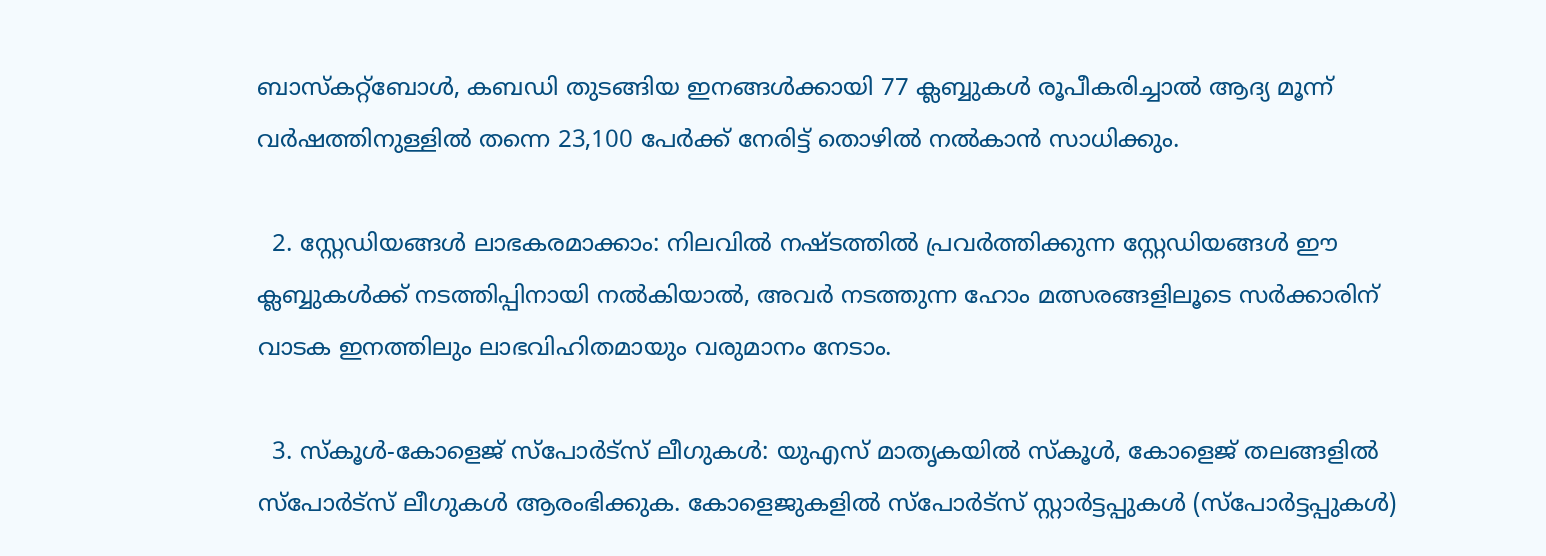ബാസ്കറ്റ്ബോൾ, കബഡി തുടങ്ങിയ ഇനങ്ങൾക്കായി 77 ക്ലബ്ബുകൾ രൂപീകരിച്ചാൽ ആദ്യ മൂന്ന് വർഷത്തിനുള്ളിൽ തന്നെ 23,100 പേർക്ക് നേരിട്ട് തൊഴിൽ നൽകാൻ സാധിക്കും.

  2. സ്റ്റേഡിയങ്ങൾ ലാഭകരമാക്കാം: നിലവിൽ നഷ്ടത്തിൽ പ്രവർത്തിക്കുന്ന സ്റ്റേഡിയങ്ങൾ ഈ ക്ലബ്ബുകൾക്ക് നടത്തിപ്പിനായി നൽകിയാൽ, അവർ നടത്തുന്ന ഹോം മത്സരങ്ങളിലൂടെ സർക്കാരിന് വാടക ഇനത്തിലും ലാഭവിഹിതമായും വരുമാനം നേടാം.

  3. സ്കൂൾ-കോളെജ് സ്പോർട്സ് ലീഗുകൾ: യുഎസ് മാതൃകയിൽ സ്കൂൾ, കോളെജ് തലങ്ങളിൽ സ്പോർട്സ് ലീഗുകൾ ആരംഭിക്കുക. കോളെജുകളിൽ സ്പോർട്സ് സ്റ്റാർട്ടപ്പുകൾ (സ്പോർട്ടപ്പുകൾ)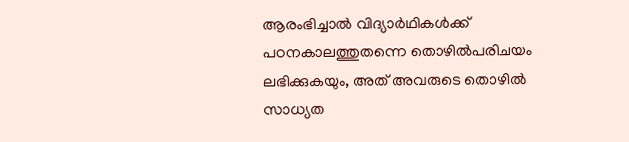ആരംഭിച്ചാൽ വിദ്യാർഥികൾക്ക് പഠനകാലത്തുതന്നെ തൊഴിൽപരിചയം ലഭിക്കുകയും, അത് അവരുടെ തൊഴിൽ സാധ്യത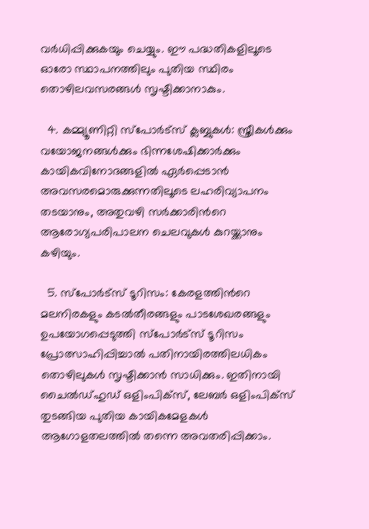വർധിപ്പിക്കുകയും ചെയ്യും. ഈ പദ്ധതികളിലൂടെ ഓരോ സ്ഥാപനത്തിലും പുതിയ സ്ഥിരം തൊഴിലവസരങ്ങൾ സൃഷ്ടിക്കാനാകും.

  4. കമ്മ്യൂണിറ്റി സ്പോർട്സ് ക്ലബ്ബുകൾ: സ്ത്രീകൾക്കും വയോജനങ്ങൾക്കും ഭിന്നശേഷിക്കാർക്കും കായികവിനോദങ്ങളിൽ ഏർപ്പെടാൻ അവസരമൊരുക്കുന്നതിലൂടെ ലഹരിവ്യാപനം തടയാനും, അതുവഴി സർക്കാരിന്‍റെ ആരോഗ്യപരിപാലന ചെലവുകൾ കുറയ്ക്കാനും കഴിയും.

  5. സ്പോർട്സ് ടൂറിസം: കേരളത്തിന്‍റെ മലനിരകളും കടൽതീരങ്ങളും പാടശേഖരങ്ങളും ഉപയോഗപ്പെടുത്തി സ്പോർട്സ് ടൂറിസം പ്രോത്സാഹിപ്പിച്ചാൽ പതിനായിരത്തിലധികം തൊഴിലുകൾ സൃഷ്ടിക്കാൻ സാധിക്കും. ഇതിനായി ചൈൽഡ്ഹുഡ് ഒളിംപിക്സ്, ലേബർ ഒളിംപിക്സ് തുടങ്ങിയ പുതിയ കായികമേളകൾ ആഗോളതലത്തിൽ തന്നെ അവതരിപ്പിക്കാം.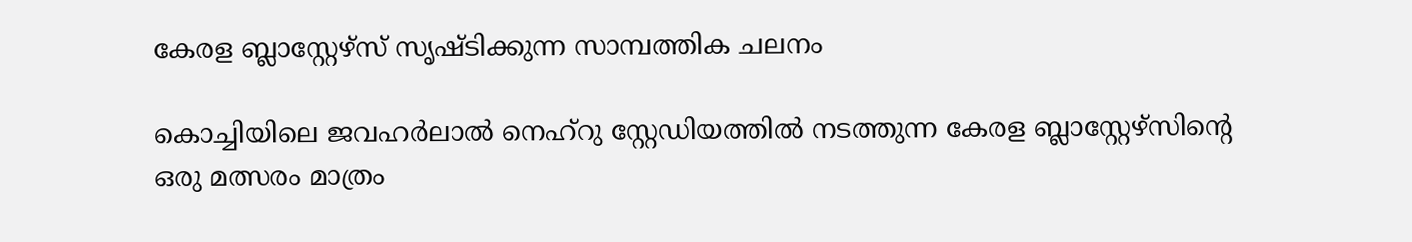കേരള ബ്ലാസ്റ്റേഴ്സ് സൃഷ്ടിക്കുന്ന സാമ്പത്തിക ചലനം

കൊച്ചിയിലെ ജവഹർലാൽ നെഹ്റു സ്റ്റേഡിയത്തിൽ നടത്തുന്ന കേരള ബ്ലാസ്റ്റേഴ്സിന്‍റെ ഒരു മത്സരം മാത്രം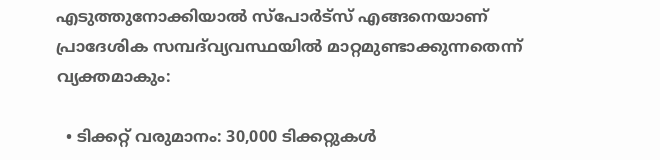എടുത്തുനോക്കിയാൽ സ്പോർട്സ് എങ്ങനെയാണ് പ്രാദേശിക സമ്പദ്‌വ്യവസ്ഥയിൽ മാറ്റമുണ്ടാക്കുന്നതെന്ന് വ്യക്തമാകും:

  • ടിക്കറ്റ് വരുമാനം: 30,000 ടിക്കറ്റുകൾ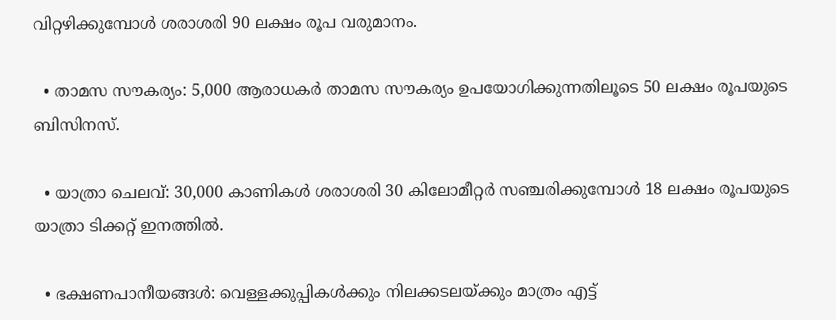വിറ്റഴിക്കുമ്പോൾ ശരാശരി 90 ലക്ഷം രൂപ വരുമാനം.

  • താമസ സൗകര്യം: 5,000 ആരാധകർ താമസ സൗകര്യം ഉപയോഗിക്കുന്നതിലൂടെ 50 ലക്ഷം രൂപയുടെ ബിസിനസ്.

  • യാത്രാ ചെലവ്: 30,000 കാണികൾ ശരാശരി 30 കിലോമീറ്റർ സഞ്ചരിക്കുമ്പോൾ 18 ലക്ഷം രൂപയുടെ യാത്രാ ടിക്കറ്റ് ഇനത്തിൽ.

  • ഭക്ഷണപാനീയങ്ങൾ: വെള്ളക്കുപ്പികൾക്കും നിലക്കടലയ്ക്കും മാത്രം എട്ട്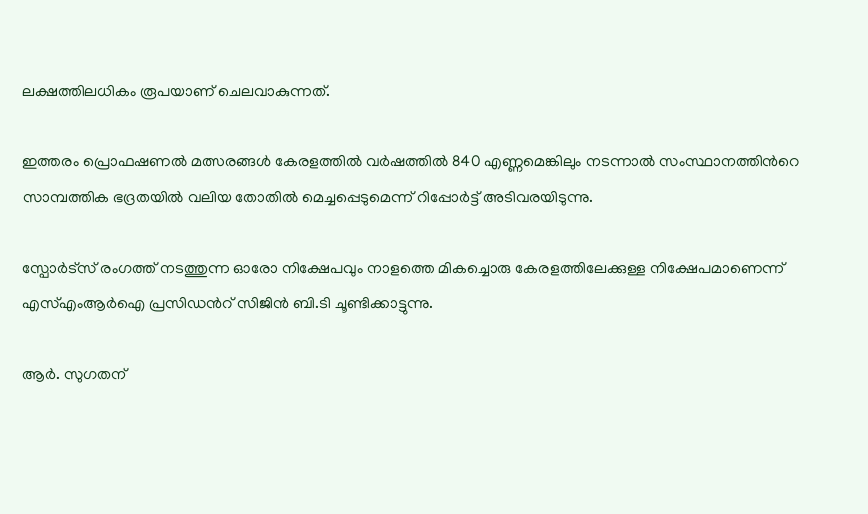ലക്ഷത്തിലധികം രൂപയാണ് ചെലവാകുന്നത്.

ഇത്തരം പ്രൊഫഷണൽ മത്സരങ്ങൾ കേരളത്തിൽ വർഷത്തിൽ 840 എണ്ണമെങ്കിലും നടന്നാൽ സംസ്ഥാനത്തിന്‍റെ സാമ്പത്തിക ഭദ്രതയിൽ വലിയ തോതിൽ മെച്ചപ്പെടുമെന്ന് റിപ്പോർട്ട് അടിവരയിടുന്നു.

സ്പോർട്സ് രംഗത്ത് നടത്തുന്ന ഓരോ നിക്ഷേപവും നാളത്തെ മികച്ചൊരു കേരളത്തിലേക്കുള്ള നിക്ഷേപമാണെന്ന് എസ്എംആർഐ പ്രസിഡന്‍റ് സിജിൻ ബി.ടി ചൂണ്ടിക്കാട്ടുന്നു.

ആർ. സുഗതന്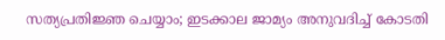സത്യപ്രതിജ്ഞ ചെയ്യാം; ഇടക്കാല ജാമ്യം അനുവദിച്ച് കോടതി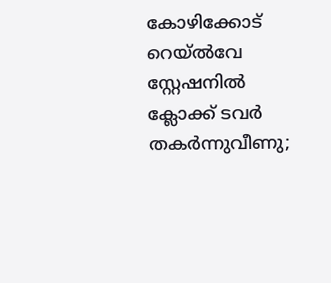കോഴിക്കോട് റെയ്ൽവേ സ്റ്റേഷനിൽ ക്ലോക്ക് ടവർ തകർന്നുവീണു;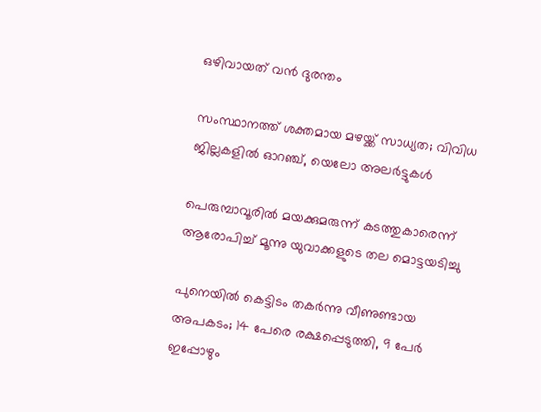ഒഴിവായത് വൻ ദുരന്തം

സംസ്ഥാനത്ത് ശക്തമായ മഴയ്ക്ക് സാധ്യത; വിവിധ ജില്ലകളിൽ ഓറഞ്ച്, യെലോ അലർട്ടുകൾ

പെരുമ്പാവൂരിൽ മയക്കുമരുന്ന് കടത്തുകാരെന്ന് ആരോപിച്ച് മൂന്നു യുവാക്കളുടെ തല മൊട്ടയടിച്ചു

പുനെയിൽ കെട്ടിടം തകർ‌ന്നു വീണുണ്ടായ അപകടം; 14 പേരെ രക്ഷപ്പെടുത്തി, 9 പേർ ഇപ്പോഴും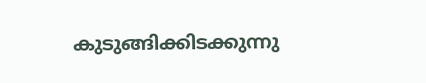കുടുങ്ങിക്കിടക്കുന്നു